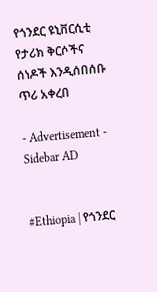የጎንደር ዩኒቨርሲቲ የታሪክ ቅርሶችና ሰነዶች እንዲሰበሰቡ ጥሪ አቀረበ

- Advertisement -
Sidebar AD


#Ethiopia | የጎንደር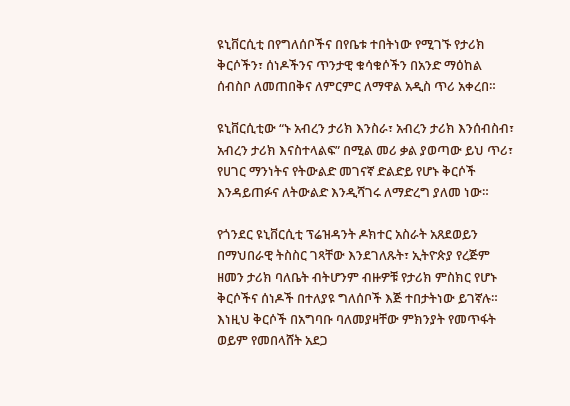ዩኒቨርሲቲ በየግለሰቦችና በየቤቱ ተበትነው የሚገኙ የታሪክ ቅርሶችን፣ ሰነዶችንና ጥንታዊ ቁሳቁሶችን በአንድ ማዕከል ሰብስቦ ለመጠበቅና ለምርምር ለማዋል አዲስ ጥሪ አቀረበ።

ዩኒቨርሲቲው “ኑ አብረን ታሪክ እንስራ፣ አብረን ታሪክ እንሰብስብ፣ አብረን ታሪክ እናስተላልፍ” በሚል መሪ ቃል ያወጣው ይህ ጥሪ፣ የሀገር ማንነትና የትውልድ መገናኛ ድልድይ የሆኑ ቅርሶች እንዳይጠፉና ለትውልድ እንዲሻገሩ ለማድረግ ያለመ ነው።

የጎንደር ዩኒቨርሲቲ ፕሬዝዳንት ዶክተር አስራት አጸደወይን በማህበራዊ ትስስር ገጻቸው እንደገለጹት፣ ኢትዮጵያ የረጅም ዘመን ታሪክ ባለቤት ብትሆንም ብዙዎቹ የታሪክ ምስክር የሆኑ ቅርሶችና ሰነዶች በተለያዩ ግለሰቦች እጅ ተበታትነው ይገኛሉ። እነዚህ ቅርሶች በአግባቡ ባለመያዛቸው ምክንያት የመጥፋት ወይም የመበላሸት አደጋ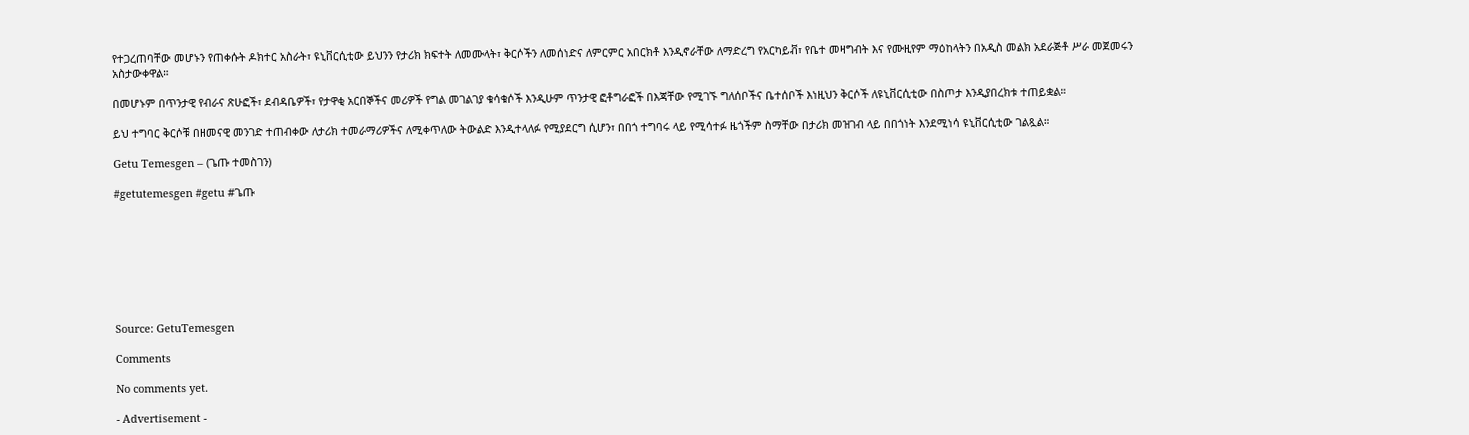የተጋረጠባቸው መሆኑን የጠቀሱት ዶክተር አስራት፣ ዩኒቨርሲቲው ይህንን የታሪክ ክፍተት ለመሙላት፣ ቅርሶችን ለመሰነድና ለምርምር አበርክቶ እንዲኖራቸው ለማድረግ የአርካይቭ፣ የቤተ መዛግብት እና የሙዚየም ማዕከላትን በአዲስ መልክ አደራጅቶ ሥራ መጀመሩን አስታውቀዋል።

በመሆኑም በጥንታዊ የብራና ጽሁፎች፣ ደብዳቤዎች፣ የታዋቂ አርበኞችና መሪዎች የግል መገልገያ ቁሳቁሶች እንዲሁም ጥንታዊ ፎቶግራፎች በእጃቸው የሚገኙ ግለሰቦችና ቤተሰቦች እነዚህን ቅርሶች ለዩኒቨርሲቲው በስጦታ እንዲያበረክቱ ተጠይቋል።

ይህ ተግባር ቅርሶቹ በዘመናዊ መንገድ ተጠብቀው ለታሪክ ተመራማሪዎችና ለሚቀጥለው ትውልድ እንዲተላለፉ የሚያደርግ ሲሆን፣ በበጎ ተግባሩ ላይ የሚሳተፉ ዜጎችም ስማቸው በታሪክ መዝገብ ላይ በበጎነት እንደሚነሳ ዩኒቨርሲቲው ገልጿል።

Getu Temesgen – (ጌጡ ተመስገን)

#getutemesgen #getu #ጌጡ








Source: GetuTemesgen

Comments

No comments yet.

- Advertisement -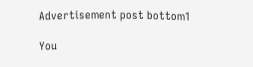Advertisement post bottom1

You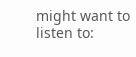might want to listen to: